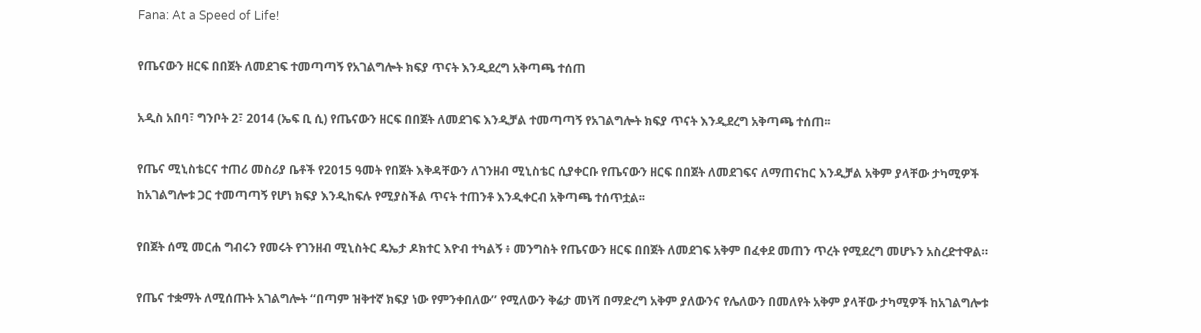Fana: At a Speed of Life!

የጤናውን ዘርፍ በበጀት ለመደገፍ ተመጣጣኝ የአገልግሎት ክፍያ ጥናት እንዲደረግ አቅጣጫ ተሰጠ

አዲስ አበባ፣ ግንቦት 2፣ 2014 (ኤፍ ቢ ሲ) የጤናውን ዘርፍ በበጀት ለመደገፍ እንዲቻል ተመጣጣኝ የአገልግሎት ክፍያ ጥናት እንዲደረግ አቅጣጫ ተሰጠ፡፡

የጤና ሚኒስቴርና ተጠሪ መስሪያ ቤቶች የ2015 ዓመት የበጀት እቅዳቸውን ለገንዘብ ሚኒስቴር ሲያቀርቡ የጤናውን ዘርፍ በበጀት ለመደገፍና ለማጠናከር እንዲቻል አቅም ያላቸው ታካሚዎች ከአገልግሎቱ ጋር ተመጣጣኝ የሆነ ክፍያ እንዲከፍሉ የሚያስችል ጥናት ተጠንቶ እንዲቀርብ አቅጣጫ ተሰጥቷል፡፡

የበጀት ሰሚ መርሐ ግብሩን የመሩት የገንዘብ ሚኒስትር ዴኤታ ዶክተር እዮብ ተካልኝ ፥ መንግስት የጤናውን ዘርፍ በበጀት ለመደገፍ አቅም በፈቀደ መጠን ጥረት የሚደረግ መሆኑን አስረድተዋል።

የጤና ተቋማት ለሚሰጡት አገልግሎት ‘‘በጣም ዝቅተኛ ክፍያ ነው የምንቀበለው’’ የሚለውን ቅሬታ መነሻ በማድረግ አቅም ያለውንና የሌለውን በመለየት አቅም ያላቸው ታካሚዎች ከአገልግሎቱ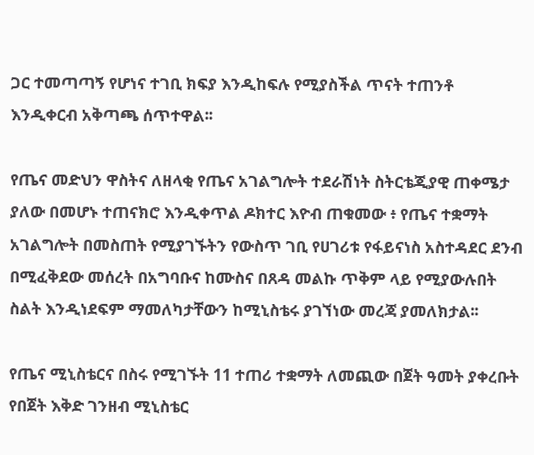ጋር ተመጣጣኝ የሆነና ተገቢ ክፍያ እንዲከፍሉ የሚያስችል ጥናት ተጠንቶ እንዲቀርብ አቅጣጫ ሰጥተዋል፡፡

የጤና መድህን ዋስትና ለዘላቂ የጤና አገልግሎት ተደራሽነት ስትርቴጂያዊ ጠቀሜታ ያለው በመሆኑ ተጠናክሮ እንዲቀጥል ዶክተር እዮብ ጠቁመው ፥ የጤና ተቋማት አገልግሎት በመስጠት የሚያገኙትን የውስጥ ገቢ የሀገሪቱ የፋይናነስ አስተዳደር ደንብ በሚፈቅደው መሰረት በአግባቡና ከሙስና በጸዳ መልኩ ጥቅም ላይ የሚያውሉበት ስልት እንዲነደፍም ማመለካታቸውን ከሚኒስቴሩ ያገኘነው መረጃ ያመለክታል፡፡

የጤና ሚኒስቴርና በስሩ የሚገኙት 11 ተጠሪ ተቋማት ለመጪው በጀት ዓመት ያቀረቡት የበጀት እቅድ ገንዘብ ሚኒስቴር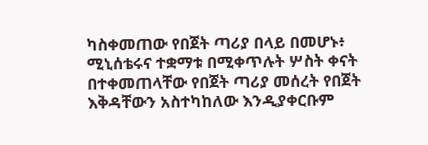ካስቀመጠው የበጀት ጣሪያ በላይ በመሆኑ፥ ሚኒሰቴሩና ተቋማቱ በሚቀጥሉት ሦስት ቀናት በተቀመጠላቸው የበጀት ጣሪያ መሰረት የበጀት እቅዳቸውን አስተካከለው እንዲያቀርቡም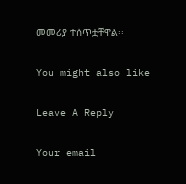መመሪያ ተሰጥቷቸዋል፡፡

You might also like

Leave A Reply

Your email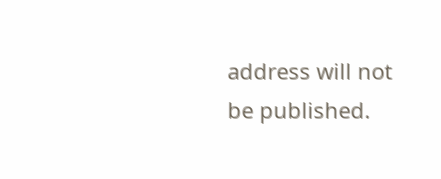address will not be published.